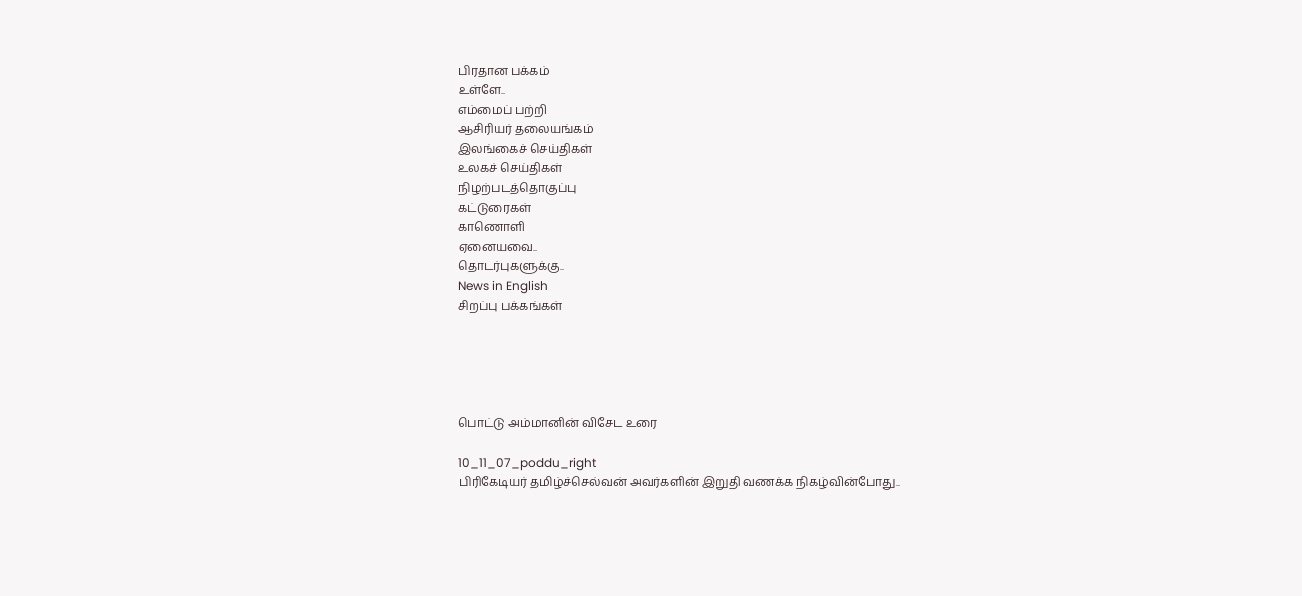பிரதான பக்கம்
உள்ளே..
எம்மைப் பற்றி
ஆசிரியர் தலையங்கம்
இலங்கைச் செய்திகள்
உலகச் செய்திகள்
நிழற்படத்தொகுப்பு
கட்டுரைகள்
காணொளி
ஏனையவை..
தொடர்புகளுக்கு..
News in English
சிறப்பு பக்கங்கள்





பொட்டு அம்மானின் விசேட உரை

10_11_07_poddu_right
பிரிகேடியர் தமிழ்ச்செல்வன் அவர்களின் இறுதி வணக்க நிகழ்வின்போது..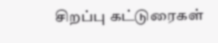சிறப்பு கட்டுரைகள்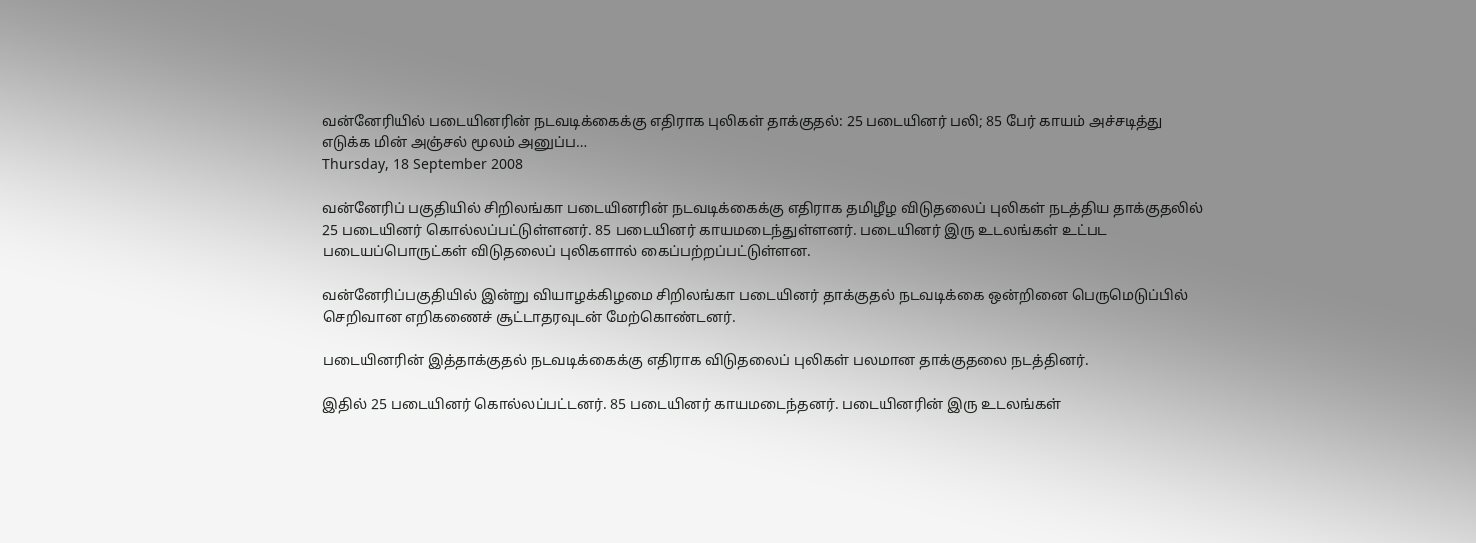வன்னேரியில் படையினரின் நடவடிக்கைக்கு எதிராக புலிகள் தாக்குதல்: 25 படையினர் பலி; 85 பேர் காயம் அச்சடித்து எடுக்க மின் அஞ்சல் மூலம் அனுப்ப…
Thursday, 18 September 2008

வன்னேரிப் பகுதியில் சிறிலங்கா படையினரின் நடவடிக்கைக்கு எதிராக தமிழீழ விடுதலைப் புலிகள் நடத்திய தாக்குதலில் 25 படையினர் கொல்லப்பட்டுள்ளனர். 85 படையினர் காயமடைந்துள்ளனர். படையினர் இரு உடலங்கள் உட்பட படையப்பொருட்கள் விடுதலைப் புலிகளால் கைப்பற்றப்பட்டுள்ளன.

வன்னேரிப்பகுதியில் இன்று வியாழக்கிழமை சிறிலங்கா படையினர் தாக்குதல் நடவடிக்கை ஒன்றினை பெருமெடுப்பில் செறிவான எறிகணைச் சூட்டாதரவுடன் மேற்கொண்டனர்.

படையினரின் இத்தாக்குதல் நடவடிக்கைக்கு எதிராக விடுதலைப் புலிகள் பலமான தாக்குதலை நடத்தினர்.

இதில் 25 படையினர் கொல்லப்பட்டனர். 85 படையினர் காயமடைந்தனர். படையினரின் இரு உடலங்கள்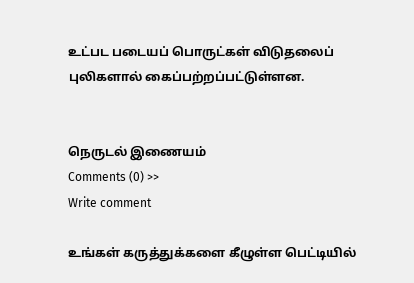உட்பட படையப் பொருட்கள் விடுதலைப் புலிகளால் கைப்பற்றப்பட்டுள்ளன.


நெருடல் இணையம்
Comments (0) >>
Write comment

உங்கள் கருத்துக்களை கீழுள்ள பெட்டியில்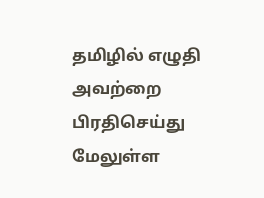தமிழில் எழுதி அவற்றை பிரதிசெய்து மேலுள்ள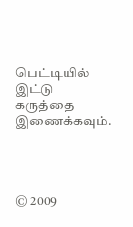பெட்டியில் இட்டு கருத்தை இணைக்கவும்.




© 2009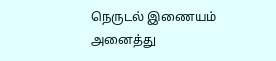நெருடல் இணையம்
அனைத்து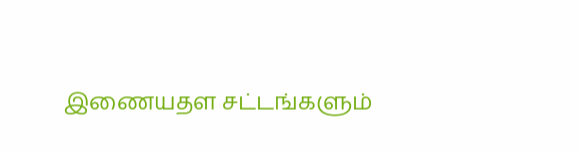இணையதள சட்டங்களும்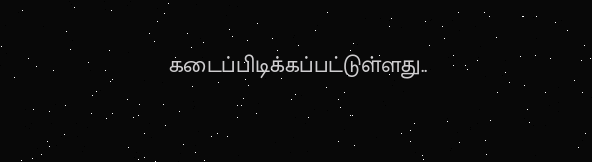கடைப்பிடிக்கப்பட்டுள்ளது..